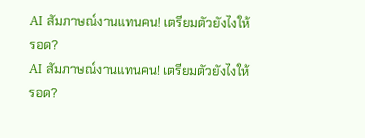AI สัมภาษณ์งานแทนคน! เตรียมตัวยังไงให้รอด?
AI สัมภาษณ์งานแทนคน! เตรียมตัวยังไงให้รอด?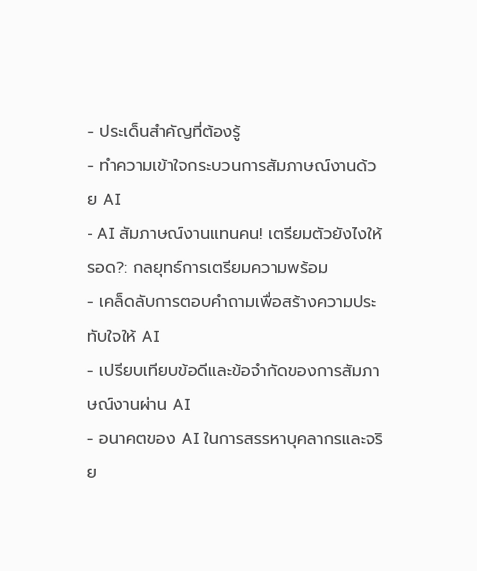- ประเด็นสำคัญที่ต้องรู้
- ทำความเข้าใจกระบวนการสัมภาษณ์งานด้วย AI
- AI สัมภาษณ์งานแทนคน! เตรียมตัวยังไงให้รอด?: กลยุทธ์การเตรียมความพร้อม
- เคล็ดลับการตอบคำถามเพื่อสร้างความประทับใจให้ AI
- เปรียบเทียบข้อดีและข้อจำกัดของการสัมภาษณ์งานผ่าน AI
- อนาคตของ AI ในการสรรหาบุคลากรและจริย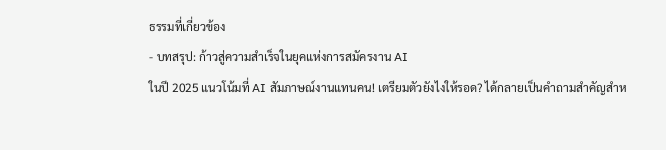ธรรมที่เกี่ยวข้อง
- บทสรุป: ก้าวสู่ความสำเร็จในยุคแห่งการสมัครงาน AI
ในปี 2025 แนวโน้มที่ AI สัมภาษณ์งานแทนคน! เตรียมตัวยังไงให้รอด? ได้กลายเป็นคำถามสำคัญสำห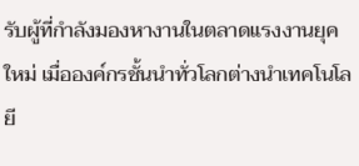รับผู้ที่กำลังมองหางานในตลาดแรงงานยุคใหม่ เมื่อองค์กรชั้นนำทั่วโลกต่างนำเทคโนโลยี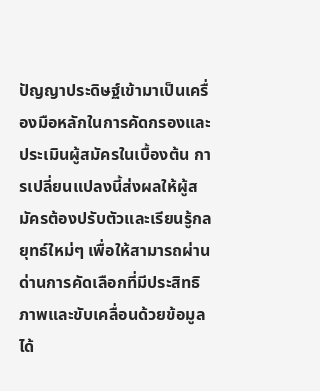ปัญญาประดิษฐ์เข้ามาเป็นเครื่องมือหลักในการคัดกรองและประเมินผู้สมัครในเบื้องต้น การเปลี่ยนแปลงนี้ส่งผลให้ผู้สมัครต้องปรับตัวและเรียนรู้กลยุทธ์ใหม่ๆ เพื่อให้สามารถผ่านด่านการคัดเลือกที่มีประสิทธิภาพและขับเคลื่อนด้วยข้อมูลได้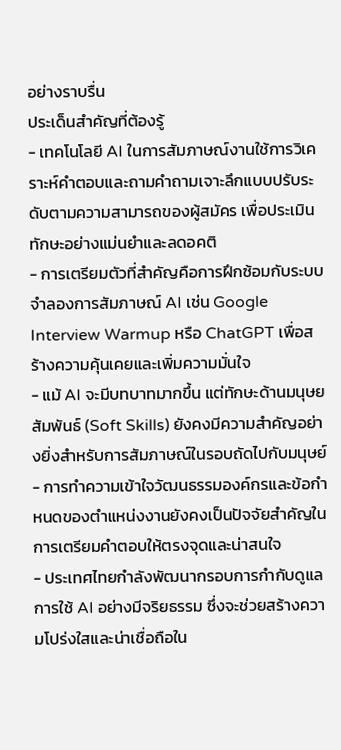อย่างราบรื่น
ประเด็นสำคัญที่ต้องรู้
- เทคโนโลยี AI ในการสัมภาษณ์งานใช้การวิเคราะห์คำตอบและถามคำถามเจาะลึกแบบปรับระดับตามความสามารถของผู้สมัคร เพื่อประเมินทักษะอย่างแม่นยำและลดอคติ
- การเตรียมตัวที่สำคัญคือการฝึกซ้อมกับระบบจำลองการสัมภาษณ์ AI เช่น Google Interview Warmup หรือ ChatGPT เพื่อสร้างความคุ้นเคยและเพิ่มความมั่นใจ
- แม้ AI จะมีบทบาทมากขึ้น แต่ทักษะด้านมนุษยสัมพันธ์ (Soft Skills) ยังคงมีความสำคัญอย่างยิ่งสำหรับการสัมภาษณ์ในรอบถัดไปกับมนุษย์
- การทำความเข้าใจวัฒนธรรมองค์กรและข้อกำหนดของตำแหน่งงานยังคงเป็นปัจจัยสำคัญในการเตรียมคำตอบให้ตรงจุดและน่าสนใจ
- ประเทศไทยกำลังพัฒนากรอบการกำกับดูแลการใช้ AI อย่างมีจริยธรรม ซึ่งจะช่วยสร้างความโปร่งใสและน่าเชื่อถือใน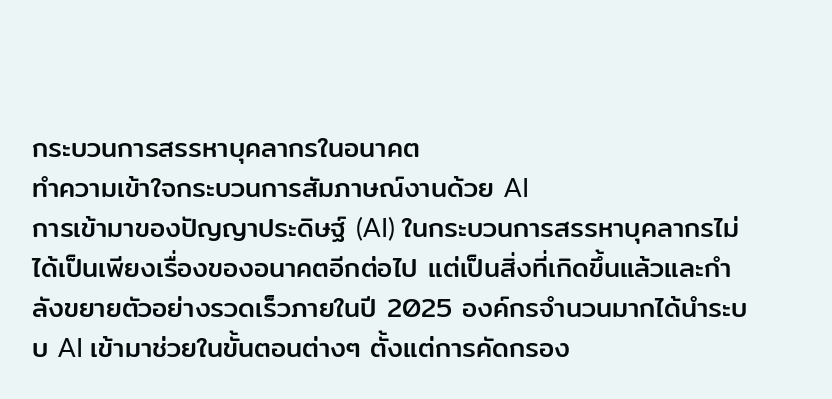กระบวนการสรรหาบุคลากรในอนาคต
ทำความเข้าใจกระบวนการสัมภาษณ์งานด้วย AI
การเข้ามาของปัญญาประดิษฐ์ (AI) ในกระบวนการสรรหาบุคลากรไม่ได้เป็นเพียงเรื่องของอนาคตอีกต่อไป แต่เป็นสิ่งที่เกิดขึ้นแล้วและกำลังขยายตัวอย่างรวดเร็วภายในปี 2025 องค์กรจำนวนมากได้นำระบบ AI เข้ามาช่วยในขั้นตอนต่างๆ ตั้งแต่การคัดกรอง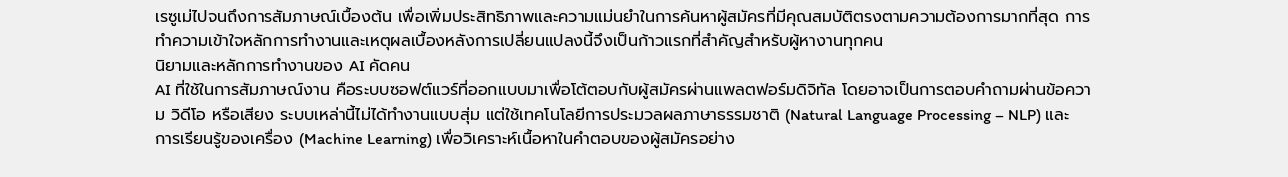เรซูเม่ไปจนถึงการสัมภาษณ์เบื้องต้น เพื่อเพิ่มประสิทธิภาพและความแม่นยำในการค้นหาผู้สมัครที่มีคุณสมบัติตรงตามความต้องการมากที่สุด การทำความเข้าใจหลักการทำงานและเหตุผลเบื้องหลังการเปลี่ยนแปลงนี้จึงเป็นก้าวแรกที่สำคัญสำหรับผู้หางานทุกคน
นิยามและหลักการทำงานของ AI คัดคน
AI ที่ใช้ในการสัมภาษณ์งาน คือระบบซอฟต์แวร์ที่ออกแบบมาเพื่อโต้ตอบกับผู้สมัครผ่านแพลตฟอร์มดิจิทัล โดยอาจเป็นการตอบคำถามผ่านข้อความ วิดีโอ หรือเสียง ระบบเหล่านี้ไม่ได้ทำงานแบบสุ่ม แต่ใช้เทคโนโลยีการประมวลผลภาษาธรรมชาติ (Natural Language Processing – NLP) และการเรียนรู้ของเครื่อง (Machine Learning) เพื่อวิเคราะห์เนื้อหาในคำตอบของผู้สมัครอย่าง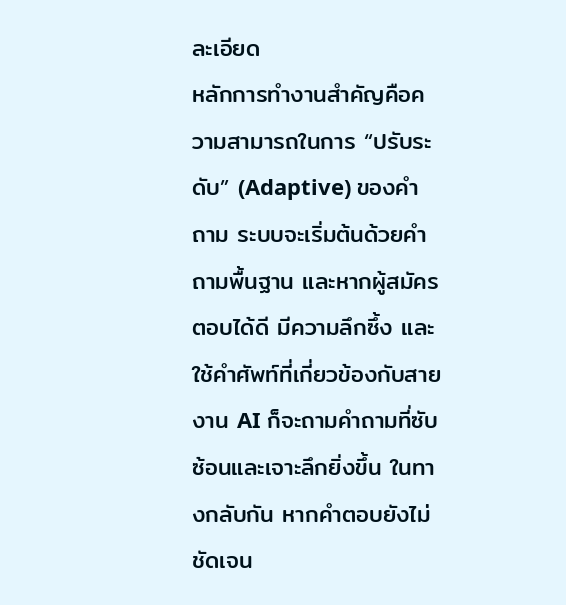ละเอียด
หลักการทำงานสำคัญคือความสามารถในการ “ปรับระดับ” (Adaptive) ของคำถาม ระบบจะเริ่มต้นด้วยคำถามพื้นฐาน และหากผู้สมัครตอบได้ดี มีความลึกซึ้ง และใช้คำศัพท์ที่เกี่ยวข้องกับสายงาน AI ก็จะถามคำถามที่ซับซ้อนและเจาะลึกยิ่งขึ้น ในทางกลับกัน หากคำตอบยังไม่ชัดเจน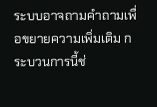ระบบอาจถามคำถามเพื่อขยายความเพิ่มเติม กระบวนการนี้ช่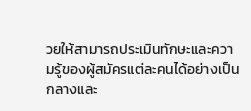วยให้สามารถประเมินทักษะและความรู้ของผู้สมัครแต่ละคนได้อย่างเป็นกลางและ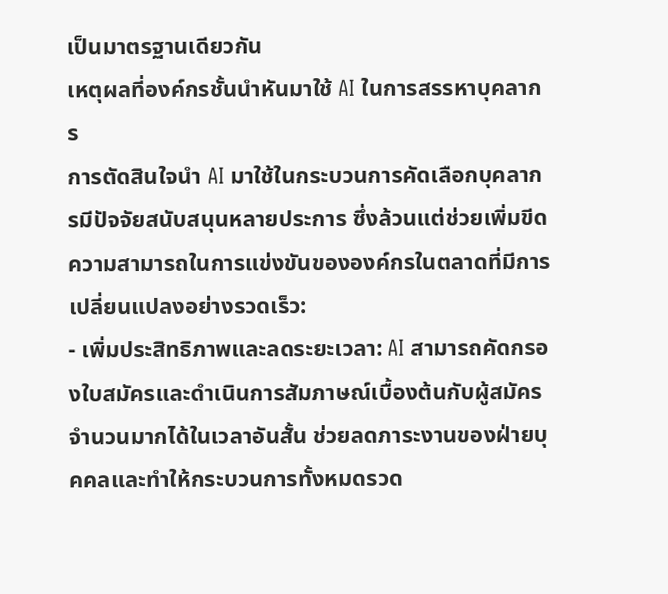เป็นมาตรฐานเดียวกัน
เหตุผลที่องค์กรชั้นนำหันมาใช้ AI ในการสรรหาบุคลากร
การตัดสินใจนำ AI มาใช้ในกระบวนการคัดเลือกบุคลากรมีปัจจัยสนับสนุนหลายประการ ซึ่งล้วนแต่ช่วยเพิ่มขีดความสามารถในการแข่งขันขององค์กรในตลาดที่มีการเปลี่ยนแปลงอย่างรวดเร็ว:
- เพิ่มประสิทธิภาพและลดระยะเวลา: AI สามารถคัดกรองใบสมัครและดำเนินการสัมภาษณ์เบื้องต้นกับผู้สมัครจำนวนมากได้ในเวลาอันสั้น ช่วยลดภาระงานของฝ่ายบุคคลและทำให้กระบวนการทั้งหมดรวด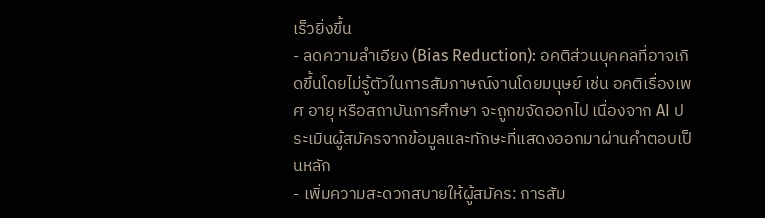เร็วยิ่งขึ้น
- ลดความลำเอียง (Bias Reduction): อคติส่วนบุคคลที่อาจเกิดขึ้นโดยไม่รู้ตัวในการสัมภาษณ์งานโดยมนุษย์ เช่น อคติเรื่องเพศ อายุ หรือสถาบันการศึกษา จะถูกขจัดออกไป เนื่องจาก AI ประเมินผู้สมัครจากข้อมูลและทักษะที่แสดงออกมาผ่านคำตอบเป็นหลัก
- เพิ่มความสะดวกสบายให้ผู้สมัคร: การสัม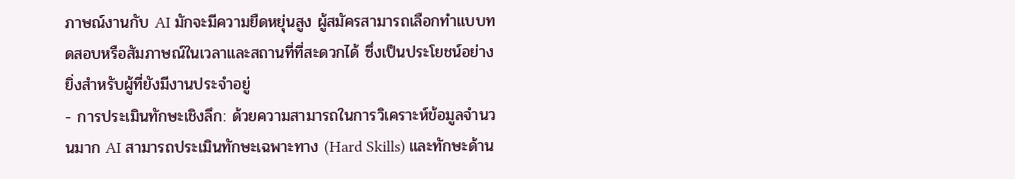ภาษณ์งานกับ AI มักจะมีความยืดหยุ่นสูง ผู้สมัครสามารถเลือกทำแบบทดสอบหรือสัมภาษณ์ในเวลาและสถานที่ที่สะดวกได้ ซึ่งเป็นประโยชน์อย่างยิ่งสำหรับผู้ที่ยังมีงานประจำอยู่
- การประเมินทักษะเชิงลึก: ด้วยความสามารถในการวิเคราะห์ข้อมูลจำนวนมาก AI สามารถประเมินทักษะเฉพาะทาง (Hard Skills) และทักษะด้าน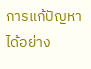การแก้ปัญหาได้อย่าง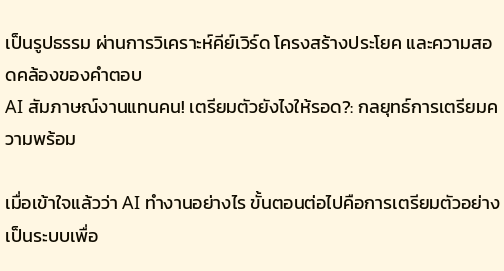เป็นรูปธรรม ผ่านการวิเคราะห์คีย์เวิร์ด โครงสร้างประโยค และความสอดคล้องของคำตอบ
AI สัมภาษณ์งานแทนคน! เตรียมตัวยังไงให้รอด?: กลยุทธ์การเตรียมความพร้อม

เมื่อเข้าใจแล้วว่า AI ทำงานอย่างไร ขั้นตอนต่อไปคือการเตรียมตัวอย่างเป็นระบบเพื่อ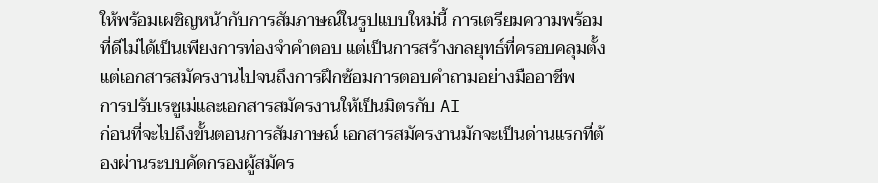ให้พร้อมเผชิญหน้ากับการสัมภาษณ์ในรูปแบบใหม่นี้ การเตรียมความพร้อมที่ดีไม่ได้เป็นเพียงการท่องจำคำตอบ แต่เป็นการสร้างกลยุทธ์ที่ครอบคลุมตั้งแต่เอกสารสมัครงานไปจนถึงการฝึกซ้อมการตอบคำถามอย่างมืออาชีพ
การปรับเรซูเม่และเอกสารสมัครงานให้เป็นมิตรกับ AI
ก่อนที่จะไปถึงขั้นตอนการสัมภาษณ์ เอกสารสมัครงานมักจะเป็นด่านแรกที่ต้องผ่านระบบคัดกรองผู้สมัคร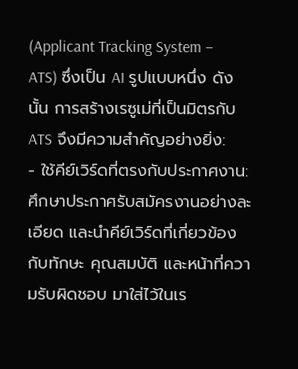(Applicant Tracking System – ATS) ซึ่งเป็น AI รูปแบบหนึ่ง ดังนั้น การสร้างเรซูเม่ที่เป็นมิตรกับ ATS จึงมีความสำคัญอย่างยิ่ง:
- ใช้คีย์เวิร์ดที่ตรงกับประกาศงาน: ศึกษาประกาศรับสมัครงานอย่างละเอียด และนำคีย์เวิร์ดที่เกี่ยวข้องกับทักษะ คุณสมบัติ และหน้าที่ความรับผิดชอบ มาใส่ไว้ในเร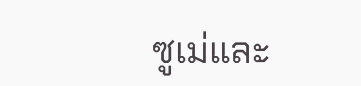ซูเม่และ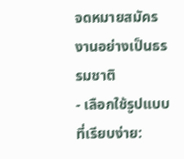จดหมายสมัครงานอย่างเป็นธรรมชาติ
- เลือกใช้รูปแบบที่เรียบง่าย: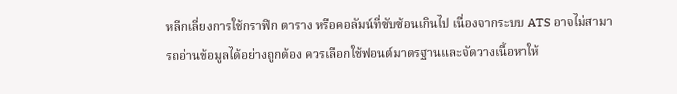หลีกเลี่ยงการใช้กราฟิก ตาราง หรือคอลัมน์ที่ซับซ้อนเกินไป เนื่องจากระบบ ATS อาจไม่สามารถอ่านข้อมูลได้อย่างถูกต้อง ควรเลือกใช้ฟอนต์มาตรฐานและจัดวางเนื้อหาให้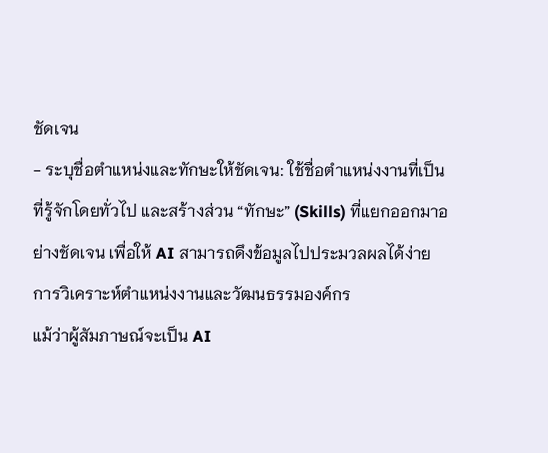ชัดเจน
- ระบุชื่อตำแหน่งและทักษะให้ชัดเจน: ใช้ชื่อตำแหน่งงานที่เป็นที่รู้จักโดยทั่วไป และสร้างส่วน “ทักษะ” (Skills) ที่แยกออกมาอย่างชัดเจน เพื่อให้ AI สามารถดึงข้อมูลไปประมวลผลได้ง่าย
การวิเคราะห์ตำแหน่งงานและวัฒนธรรมองค์กร
แม้ว่าผู้สัมภาษณ์จะเป็น AI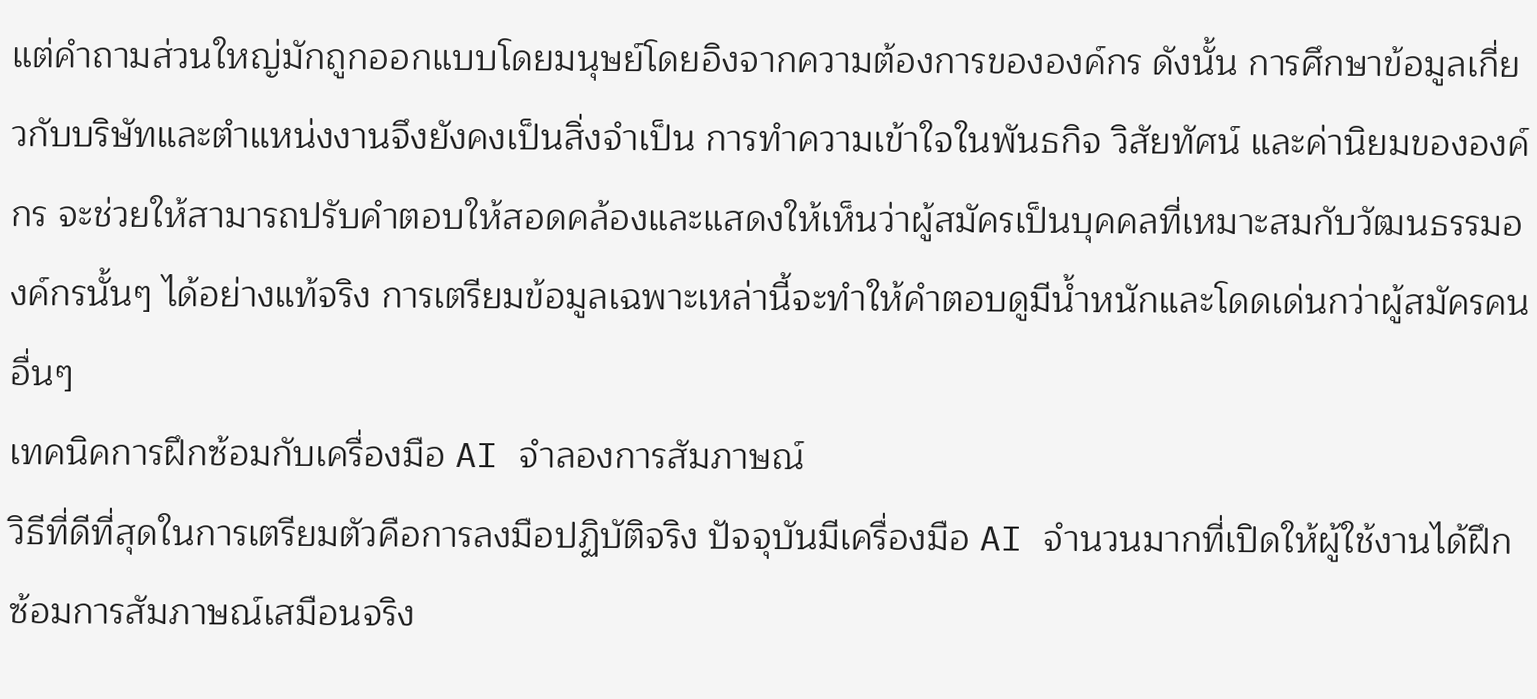แต่คำถามส่วนใหญ่มักถูกออกแบบโดยมนุษย์โดยอิงจากความต้องการขององค์กร ดังนั้น การศึกษาข้อมูลเกี่ยวกับบริษัทและตำแหน่งงานจึงยังคงเป็นสิ่งจำเป็น การทำความเข้าใจในพันธกิจ วิสัยทัศน์ และค่านิยมขององค์กร จะช่วยให้สามารถปรับคำตอบให้สอดคล้องและแสดงให้เห็นว่าผู้สมัครเป็นบุคคลที่เหมาะสมกับวัฒนธรรมองค์กรนั้นๆ ได้อย่างแท้จริง การเตรียมข้อมูลเฉพาะเหล่านี้จะทำให้คำตอบดูมีน้ำหนักและโดดเด่นกว่าผู้สมัครคนอื่นๆ
เทคนิคการฝึกซ้อมกับเครื่องมือ AI จำลองการสัมภาษณ์
วิธีที่ดีที่สุดในการเตรียมตัวคือการลงมือปฏิบัติจริง ปัจจุบันมีเครื่องมือ AI จำนวนมากที่เปิดให้ผู้ใช้งานได้ฝึกซ้อมการสัมภาษณ์เสมือนจริง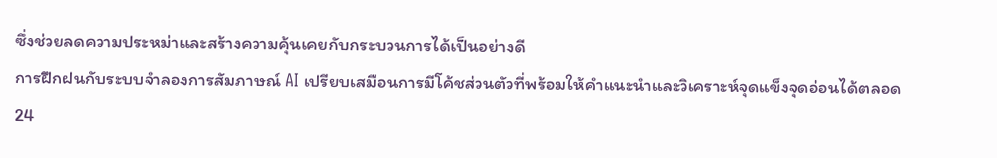ซึ่งช่วยลดความประหม่าและสร้างความคุ้นเคยกับกระบวนการได้เป็นอย่างดี
การฝึกฝนกับระบบจำลองการสัมภาษณ์ AI เปรียบเสมือนการมีโค้ชส่วนตัวที่พร้อมให้คำแนะนำและวิเคราะห์จุดแข็งจุดอ่อนได้ตลอด 24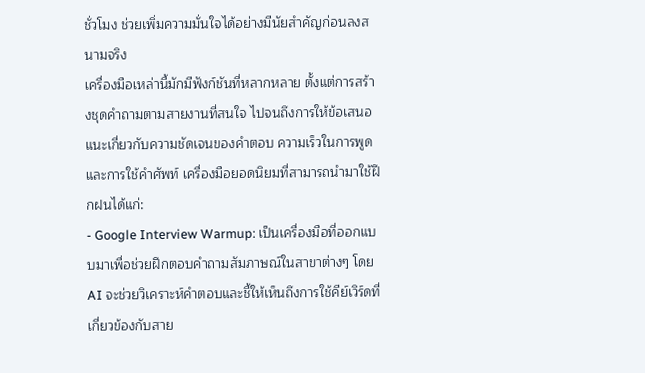ชั่วโมง ช่วยเพิ่มความมั่นใจได้อย่างมีนัยสำคัญก่อนลงสนามจริง
เครื่องมือเหล่านี้มักมีฟังก์ชันที่หลากหลาย ตั้งแต่การสร้างชุดคำถามตามสายงานที่สนใจ ไปจนถึงการให้ข้อเสนอแนะเกี่ยวกับความชัดเจนของคำตอบ ความเร็วในการพูด และการใช้คำศัพท์ เครื่องมือยอดนิยมที่สามารถนำมาใช้ฝึกฝนได้แก่:
- Google Interview Warmup: เป็นเครื่องมือที่ออกแบบมาเพื่อช่วยฝึกตอบคำถามสัมภาษณ์ในสาขาต่างๆ โดย AI จะช่วยวิเคราะห์คำตอบและชี้ให้เห็นถึงการใช้คีย์เวิร์ดที่เกี่ยวข้องกับสาย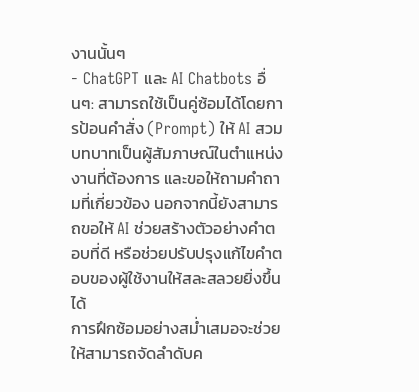งานนั้นๆ
- ChatGPT และ AI Chatbots อื่นๆ: สามารถใช้เป็นคู่ซ้อมได้โดยการป้อนคำสั่ง (Prompt) ให้ AI สวมบทบาทเป็นผู้สัมภาษณ์ในตำแหน่งงานที่ต้องการ และขอให้ถามคำถามที่เกี่ยวข้อง นอกจากนี้ยังสามารถขอให้ AI ช่วยสร้างตัวอย่างคำตอบที่ดี หรือช่วยปรับปรุงแก้ไขคำตอบของผู้ใช้งานให้สละสลวยยิ่งขึ้นได้
การฝึกซ้อมอย่างสม่ำเสมอจะช่วยให้สามารถจัดลำดับค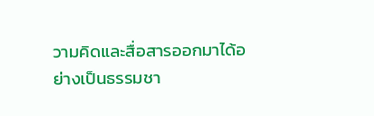วามคิดและสื่อสารออกมาได้อย่างเป็นธรรมชา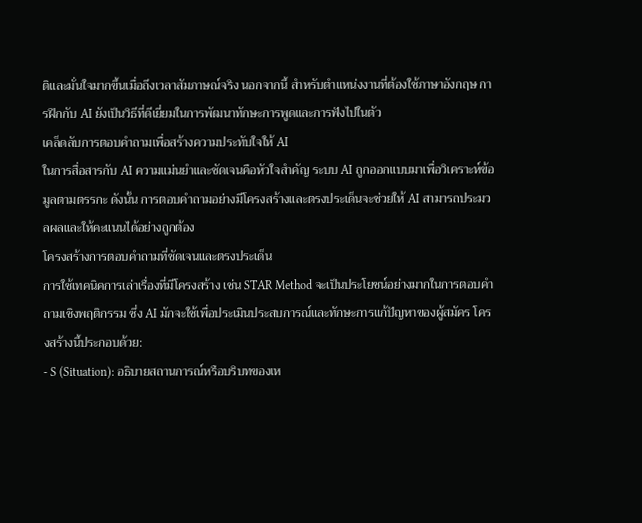ติและมั่นใจมากขึ้นเมื่อถึงเวลาสัมภาษณ์จริง นอกจากนี้ สำหรับตำแหน่งงานที่ต้องใช้ภาษาอังกฤษ การฝึกกับ AI ยังเป็นวิธีที่ดีเยี่ยมในการพัฒนาทักษะการพูดและการฟังไปในตัว
เคล็ดลับการตอบคำถามเพื่อสร้างความประทับใจให้ AI
ในการสื่อสารกับ AI ความแม่นยำและชัดเจนคือหัวใจสำคัญ ระบบ AI ถูกออกแบบมาเพื่อวิเคราะห์ข้อมูลตามตรรกะ ดังนั้น การตอบคำถามอย่างมีโครงสร้างและตรงประเด็นจะช่วยให้ AI สามารถประมวลผลและให้คะแนนได้อย่างถูกต้อง
โครงสร้างการตอบคำถามที่ชัดเจนและตรงประเด็น
การใช้เทคนิคการเล่าเรื่องที่มีโครงสร้าง เช่น STAR Method จะเป็นประโยชน์อย่างมากในการตอบคำถามเชิงพฤติกรรม ซึ่ง AI มักจะใช้เพื่อประเมินประสบการณ์และทักษะการแก้ปัญหาของผู้สมัคร โครงสร้างนี้ประกอบด้วย:
- S (Situation): อธิบายสถานการณ์หรือบริบทของเห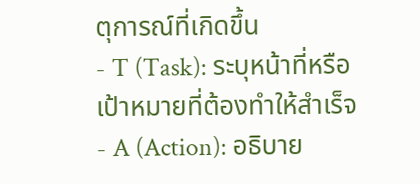ตุการณ์ที่เกิดขึ้น
- T (Task): ระบุหน้าที่หรือเป้าหมายที่ต้องทำให้สำเร็จ
- A (Action): อธิบาย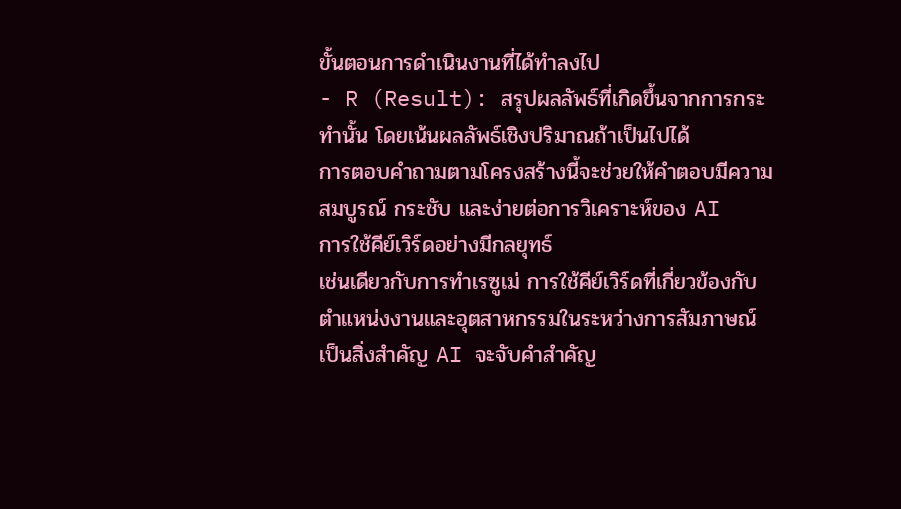ขั้นตอนการดำเนินงานที่ได้ทำลงไป
- R (Result): สรุปผลลัพธ์ที่เกิดขึ้นจากการกระทำนั้น โดยเน้นผลลัพธ์เชิงปริมาณถ้าเป็นไปได้
การตอบคำถามตามโครงสร้างนี้จะช่วยให้คำตอบมีความสมบูรณ์ กระชับ และง่ายต่อการวิเคราะห์ของ AI
การใช้คีย์เวิร์ดอย่างมีกลยุทธ์
เช่นเดียวกับการทำเรซูเม่ การใช้คีย์เวิร์ดที่เกี่ยวข้องกับตำแหน่งงานและอุตสาหกรรมในระหว่างการสัมภาษณ์เป็นสิ่งสำคัญ AI จะจับคำสำคัญ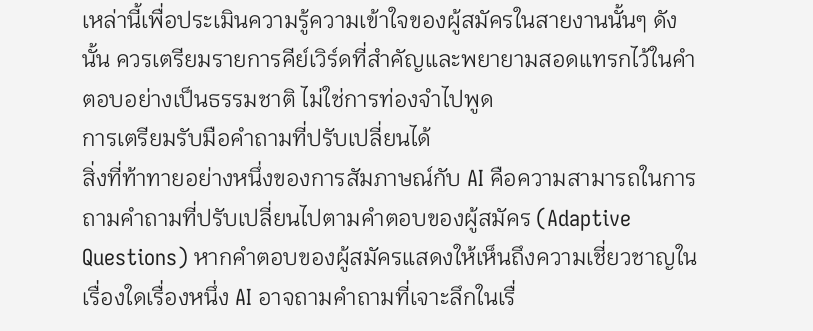เหล่านี้เพื่อประเมินความรู้ความเข้าใจของผู้สมัครในสายงานนั้นๆ ดังนั้น ควรเตรียมรายการคีย์เวิร์ดที่สำคัญและพยายามสอดแทรกไว้ในคำตอบอย่างเป็นธรรมชาติ ไม่ใช่การท่องจำไปพูด
การเตรียมรับมือคำถามที่ปรับเปลี่ยนได้
สิ่งที่ท้าทายอย่างหนึ่งของการสัมภาษณ์กับ AI คือความสามารถในการถามคำถามที่ปรับเปลี่ยนไปตามคำตอบของผู้สมัคร (Adaptive Questions) หากคำตอบของผู้สมัครแสดงให้เห็นถึงความเชี่ยวชาญในเรื่องใดเรื่องหนึ่ง AI อาจถามคำถามที่เจาะลึกในเรื่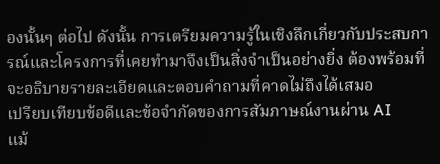องนั้นๆ ต่อไป ดังนั้น การเตรียมความรู้ในเชิงลึกเกี่ยวกับประสบการณ์และโครงการที่เคยทำมาจึงเป็นสิ่งจำเป็นอย่างยิ่ง ต้องพร้อมที่จะอธิบายรายละเอียดและตอบคำถามที่คาดไม่ถึงได้เสมอ
เปรียบเทียบข้อดีและข้อจำกัดของการสัมภาษณ์งานผ่าน AI
แม้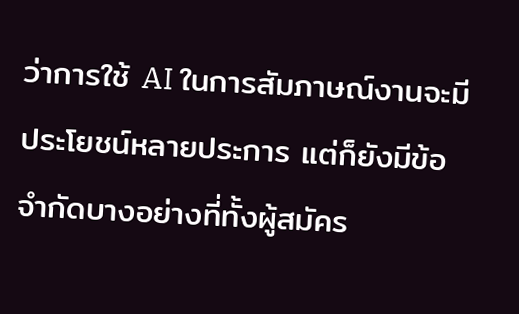ว่าการใช้ AI ในการสัมภาษณ์งานจะมีประโยชน์หลายประการ แต่ก็ยังมีข้อจำกัดบางอย่างที่ทั้งผู้สมัคร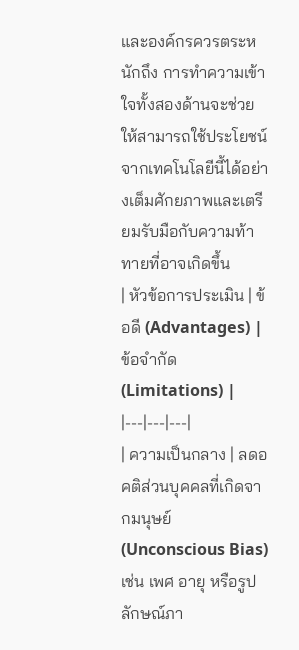และองค์กรควรตระหนักถึง การทำความเข้าใจทั้งสองด้านจะช่วยให้สามารถใช้ประโยชน์จากเทคโนโลยีนี้ได้อย่างเต็มศักยภาพและเตรียมรับมือกับความท้าทายที่อาจเกิดขึ้น
| หัวข้อการประเมิน | ข้อดี (Advantages) | ข้อจำกัด (Limitations) |
|---|---|---|
| ความเป็นกลาง | ลดอคติส่วนบุคคลที่เกิดจากมนุษย์ (Unconscious Bias) เช่น เพศ อายุ หรือรูปลักษณ์ภา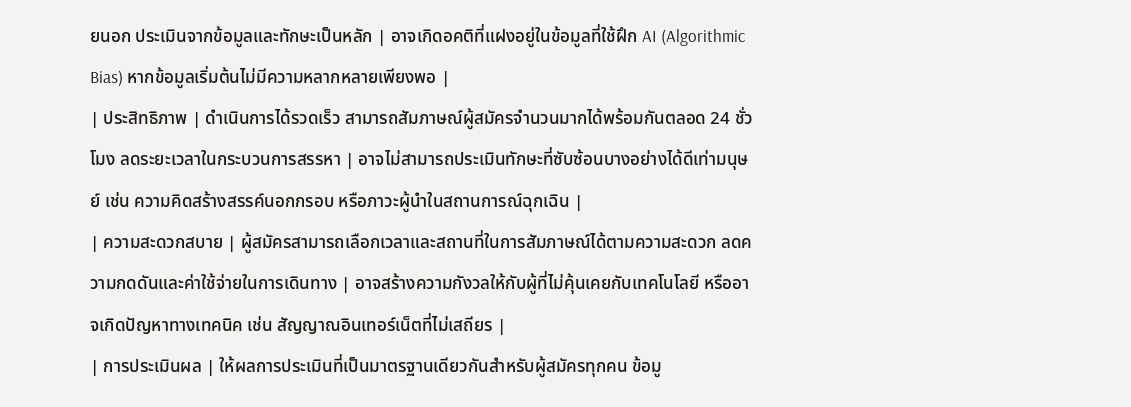ยนอก ประเมินจากข้อมูลและทักษะเป็นหลัก | อาจเกิดอคติที่แฝงอยู่ในข้อมูลที่ใช้ฝึก AI (Algorithmic Bias) หากข้อมูลเริ่มต้นไม่มีความหลากหลายเพียงพอ |
| ประสิทธิภาพ | ดำเนินการได้รวดเร็ว สามารถสัมภาษณ์ผู้สมัครจำนวนมากได้พร้อมกันตลอด 24 ชั่วโมง ลดระยะเวลาในกระบวนการสรรหา | อาจไม่สามารถประเมินทักษะที่ซับซ้อนบางอย่างได้ดีเท่ามนุษย์ เช่น ความคิดสร้างสรรค์นอกกรอบ หรือภาวะผู้นำในสถานการณ์ฉุกเฉิน |
| ความสะดวกสบาย | ผู้สมัครสามารถเลือกเวลาและสถานที่ในการสัมภาษณ์ได้ตามความสะดวก ลดความกดดันและค่าใช้จ่ายในการเดินทาง | อาจสร้างความกังวลให้กับผู้ที่ไม่คุ้นเคยกับเทคโนโลยี หรืออาจเกิดปัญหาทางเทคนิค เช่น สัญญาณอินเทอร์เน็ตที่ไม่เสถียร |
| การประเมินผล | ให้ผลการประเมินที่เป็นมาตรฐานเดียวกันสำหรับผู้สมัครทุกคน ข้อมู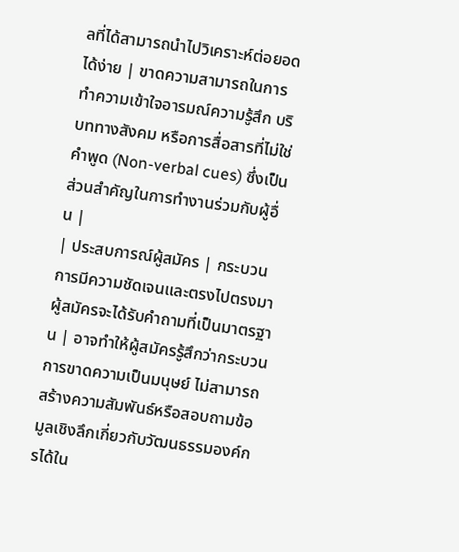ลที่ได้สามารถนำไปวิเคราะห์ต่อยอดได้ง่าย | ขาดความสามารถในการทำความเข้าใจอารมณ์ความรู้สึก บริบททางสังคม หรือการสื่อสารที่ไม่ใช่คำพูด (Non-verbal cues) ซึ่งเป็นส่วนสำคัญในการทำงานร่วมกับผู้อื่น |
| ประสบการณ์ผู้สมัคร | กระบวนการมีความชัดเจนและตรงไปตรงมา ผู้สมัครจะได้รับคำถามที่เป็นมาตรฐาน | อาจทำให้ผู้สมัครรู้สึกว่ากระบวนการขาดความเป็นมนุษย์ ไม่สามารถสร้างความสัมพันธ์หรือสอบถามข้อมูลเชิงลึกเกี่ยวกับวัฒนธรรมองค์กรได้ใน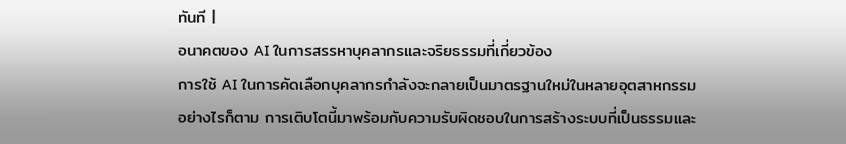ทันที |
อนาคตของ AI ในการสรรหาบุคลากรและจริยธรรมที่เกี่ยวข้อง
การใช้ AI ในการคัดเลือกบุคลากรกำลังจะกลายเป็นมาตรฐานใหม่ในหลายอุตสาหกรรม อย่างไรก็ตาม การเติบโตนี้มาพร้อมกับความรับผิดชอบในการสร้างระบบที่เป็นธรรมและ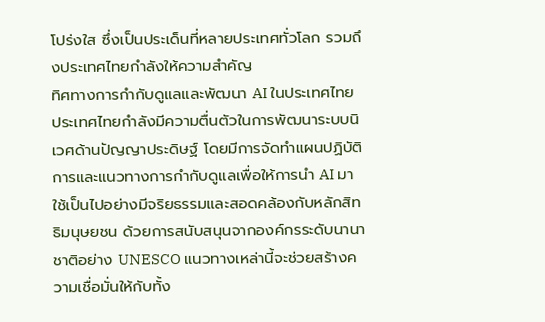โปร่งใส ซึ่งเป็นประเด็นที่หลายประเทศทั่วโลก รวมถึงประเทศไทยกำลังให้ความสำคัญ
ทิศทางการกำกับดูแลและพัฒนา AI ในประเทศไทย
ประเทศไทยกำลังมีความตื่นตัวในการพัฒนาระบบนิเวศด้านปัญญาประดิษฐ์ โดยมีการจัดทำแผนปฏิบัติการและแนวทางการกำกับดูแลเพื่อให้การนำ AI มาใช้เป็นไปอย่างมีจริยธรรมและสอดคล้องกับหลักสิทธิมนุษยชน ด้วยการสนับสนุนจากองค์กรระดับนานาชาติอย่าง UNESCO แนวทางเหล่านี้จะช่วยสร้างความเชื่อมั่นให้กับทั้ง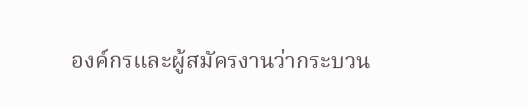องค์กรและผู้สมัครงานว่ากระบวน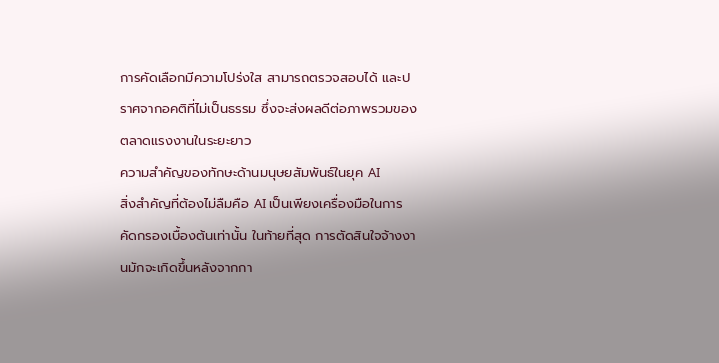การคัดเลือกมีความโปร่งใส สามารถตรวจสอบได้ และปราศจากอคติที่ไม่เป็นธรรม ซึ่งจะส่งผลดีต่อภาพรวมของตลาดแรงงานในระยะยาว
ความสำคัญของทักษะด้านมนุษยสัมพันธ์ในยุค AI
สิ่งสำคัญที่ต้องไม่ลืมคือ AI เป็นเพียงเครื่องมือในการคัดกรองเบื้องต้นเท่านั้น ในท้ายที่สุด การตัดสินใจจ้างงานมักจะเกิดขึ้นหลังจากกา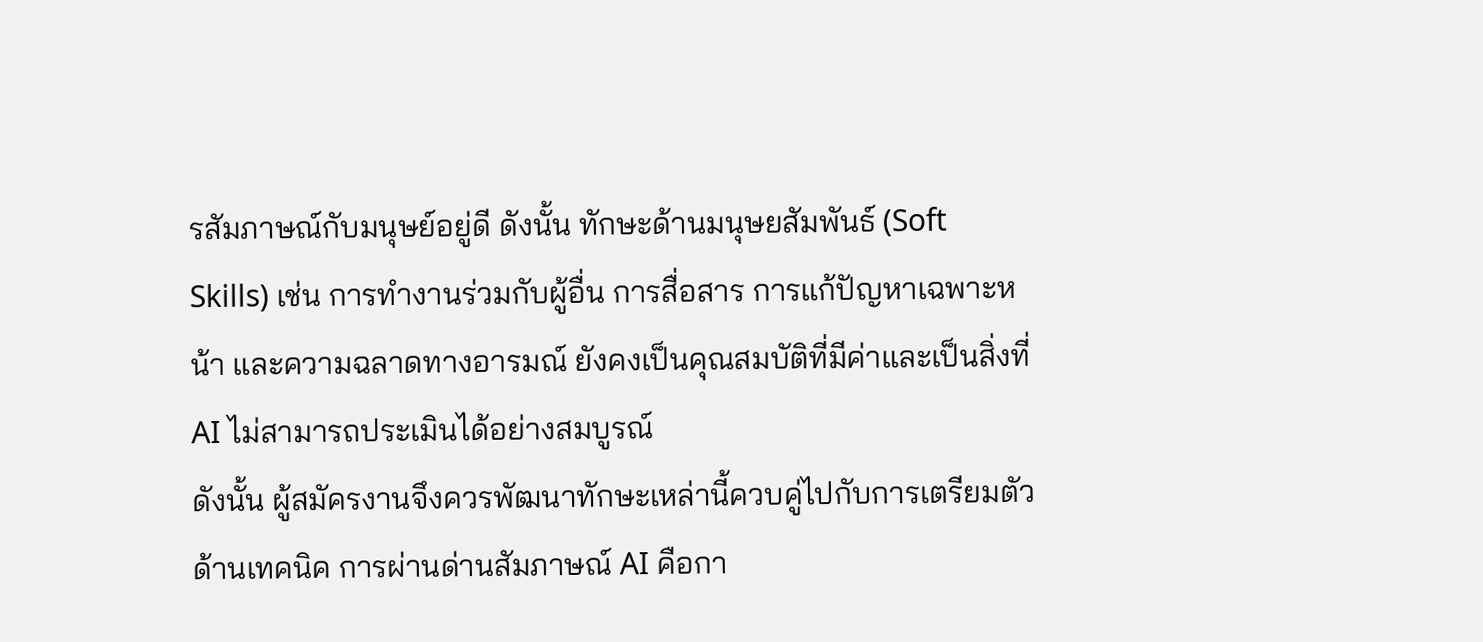รสัมภาษณ์กับมนุษย์อยู่ดี ดังนั้น ทักษะด้านมนุษยสัมพันธ์ (Soft Skills) เช่น การทำงานร่วมกับผู้อื่น การสื่อสาร การแก้ปัญหาเฉพาะหน้า และความฉลาดทางอารมณ์ ยังคงเป็นคุณสมบัติที่มีค่าและเป็นสิ่งที่ AI ไม่สามารถประเมินได้อย่างสมบูรณ์
ดังนั้น ผู้สมัครงานจึงควรพัฒนาทักษะเหล่านี้ควบคู่ไปกับการเตรียมตัวด้านเทคนิค การผ่านด่านสัมภาษณ์ AI คือกา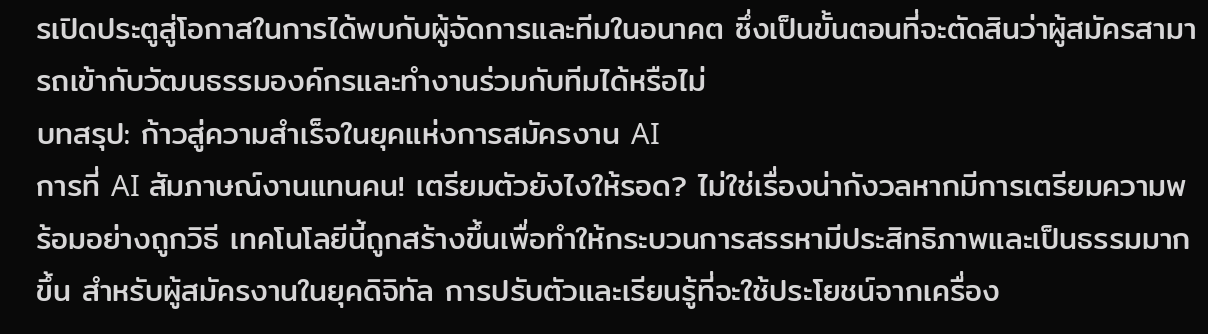รเปิดประตูสู่โอกาสในการได้พบกับผู้จัดการและทีมในอนาคต ซึ่งเป็นขั้นตอนที่จะตัดสินว่าผู้สมัครสามารถเข้ากับวัฒนธรรมองค์กรและทำงานร่วมกับทีมได้หรือไม่
บทสรุป: ก้าวสู่ความสำเร็จในยุคแห่งการสมัครงาน AI
การที่ AI สัมภาษณ์งานแทนคน! เตรียมตัวยังไงให้รอด? ไม่ใช่เรื่องน่ากังวลหากมีการเตรียมความพร้อมอย่างถูกวิธี เทคโนโลยีนี้ถูกสร้างขึ้นเพื่อทำให้กระบวนการสรรหามีประสิทธิภาพและเป็นธรรมมากขึ้น สำหรับผู้สมัครงานในยุคดิจิทัล การปรับตัวและเรียนรู้ที่จะใช้ประโยชน์จากเครื่อง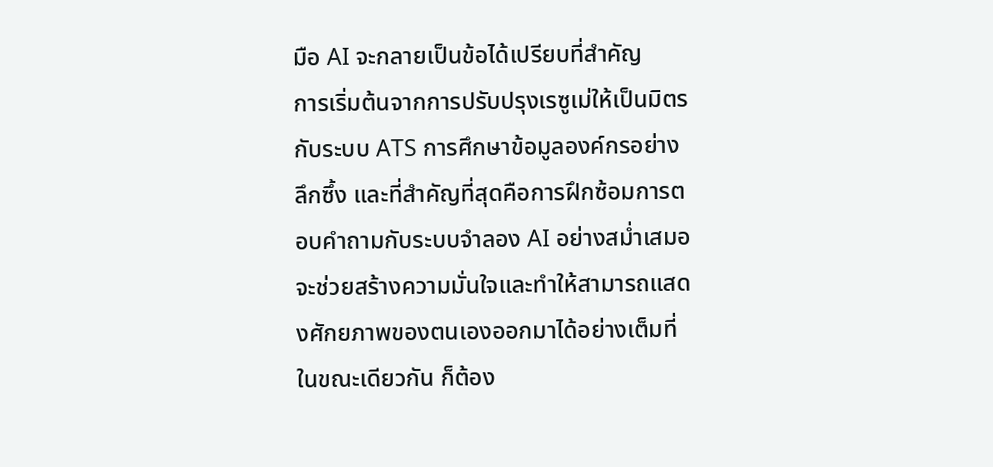มือ AI จะกลายเป็นข้อได้เปรียบที่สำคัญ
การเริ่มต้นจากการปรับปรุงเรซูเม่ให้เป็นมิตรกับระบบ ATS การศึกษาข้อมูลองค์กรอย่างลึกซึ้ง และที่สำคัญที่สุดคือการฝึกซ้อมการตอบคำถามกับระบบจำลอง AI อย่างสม่ำเสมอ จะช่วยสร้างความมั่นใจและทำให้สามารถแสดงศักยภาพของตนเองออกมาได้อย่างเต็มที่ ในขณะเดียวกัน ก็ต้อง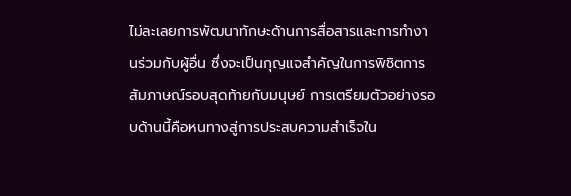ไม่ละเลยการพัฒนาทักษะด้านการสื่อสารและการทำงานร่วมกับผู้อื่น ซึ่งจะเป็นกุญแจสำคัญในการพิชิตการสัมภาษณ์รอบสุดท้ายกับมนุษย์ การเตรียมตัวอย่างรอบด้านนี้คือหนทางสู่การประสบความสำเร็จใน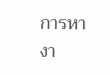การหางา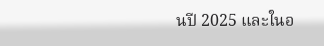นปี 2025 และในอ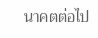นาคตต่อไป